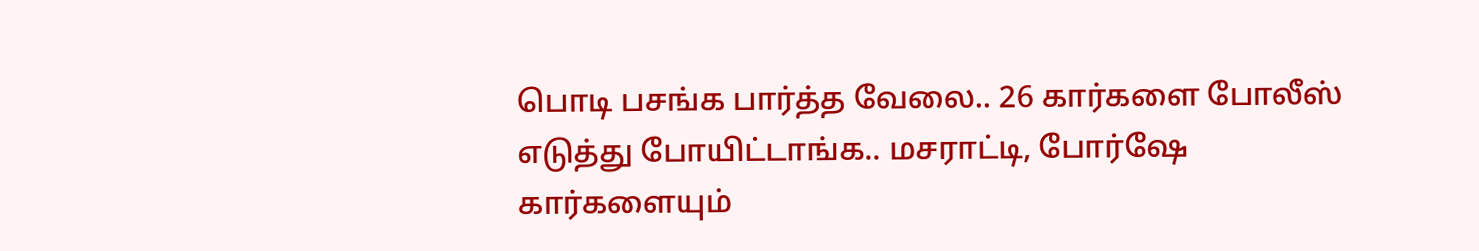பொடி பசங்க பார்த்த வேலை.. 26 கார்களை போலீஸ் எடுத்து போயிட்டாங்க.. மசராட்டி, போர்ஷே கார்களையும்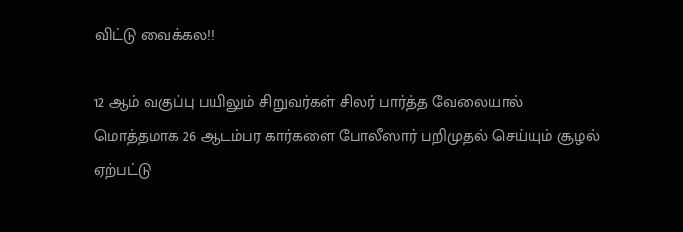விட்டு வைக்கல!!

12 ஆம் வகுப்பு பயிலும் சிறுவர்கள் சிலர் பார்த்த வேலையால் மொத்தமாக 26 ஆடம்பர கார்களை போலீஸார் பறிமுதல் செய்யும் சூழல் ஏற்பட்டு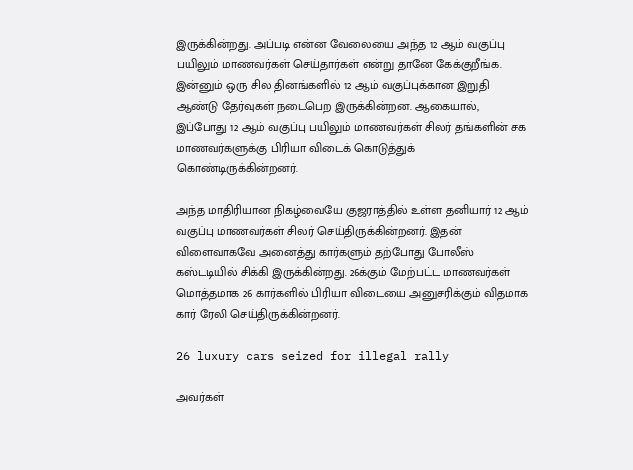இருக்கின்றது. அப்படி என்ன வேலையை அந்த 12 ஆம் வகுப்பு பயிலும் மாணவர்கள் செய்தார்கள் என்று தானே கேக்குறீங்க. இன்னும் ஒரு சில தினங்களில் 12 ஆம் வகுப்புக்கான இறுதி ஆண்டு தேர்வுகள் நடைபெற இருக்கின்றன. ஆகையால், இப்போது 12 ஆம் வகுப்பு பயிலும் மாணவர்கள் சிலர் தங்களின் சக மாணவர்களுக்கு பிரியா விடைக் கொடுத்துக் கொண்டிருக்கின்றனர்.

அந்த மாதிரியான நிகழ்வையே குஜராத்தில் உள்ள தனியார் 12 ஆம் வகுப்பு மாணவர்கள் சிலர் செய்திருக்கின்றனர். இதன் விளைவாகவே அனைத்து கார்களும் தற்போது போலீஸ் கஸ்டடியில் சிக்கி இருக்கின்றது. 26க்கும் மேற்பட்ட மாணவர்கள் மொத்தமாக 26 கார்களில் பிரியா விடையை அனுசரிக்கும் விதமாக கார் ரேலி செய்திருக்கின்றனர்.

26 luxury cars seized for illegal rally

அவர்கள்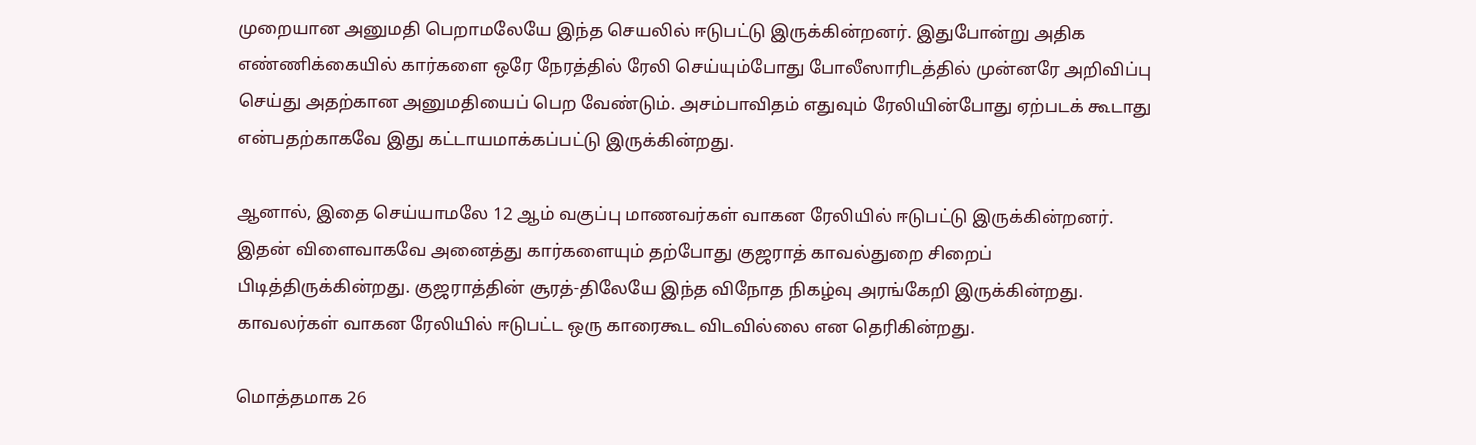முறையான அனுமதி பெறாமலேயே இந்த செயலில் ஈடுபட்டு இருக்கின்றனர். இதுபோன்று அதிக எண்ணிக்கையில் கார்களை ஒரே நேரத்தில் ரேலி செய்யும்போது போலீஸாரிடத்தில் முன்னரே அறிவிப்பு செய்து அதற்கான அனுமதியைப் பெற வேண்டும். அசம்பாவிதம் எதுவும் ரேலியின்போது ஏற்படக் கூடாது என்பதற்காகவே இது கட்டாயமாக்கப்பட்டு இருக்கின்றது.

ஆனால், இதை செய்யாமலே 12 ஆம் வகுப்பு மாணவர்கள் வாகன ரேலியில் ஈடுபட்டு இருக்கின்றனர். இதன் விளைவாகவே அனைத்து கார்களையும் தற்போது குஜராத் காவல்துறை சிறைப் பிடித்திருக்கின்றது. குஜராத்தின் சூரத்-திலேயே இந்த விநோத நிகழ்வு அரங்கேறி இருக்கின்றது. காவலர்கள் வாகன ரேலியில் ஈடுபட்ட ஒரு காரைகூட விடவில்லை என தெரிகின்றது.

மொத்தமாக 26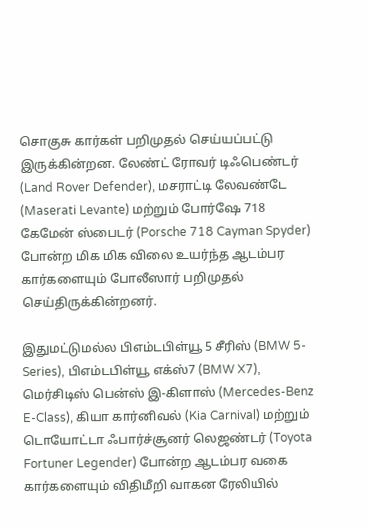சொகுசு கார்கள் பறிமுதல் செய்யப்பட்டு இருக்கின்றன. லேண்ட் ரோவர் டிஃபெண்டர் (Land Rover Defender), மசராட்டி லேவண்டே (Maserati Levante) மற்றும் போர்ஷே 718 கேமேன் ஸ்பைடர் (Porsche 718 Cayman Spyder) போன்ற மிக மிக விலை உயர்ந்த ஆடம்பர கார்களையும் போலீஸார் பறிமுதல் செய்திருக்கின்றனர்.

இதுமட்டுமல்ல பிஎம்டபிள்யூ 5 சீரிஸ் (BMW 5-Series), பிஎம்டபிள்யூ எக்ஸ்7 (BMW X7), மெர்சிடிஸ் பென்ஸ் இ-கிளாஸ் (Mercedes-Benz E-Class), கியா கார்னிவல் (Kia Carnival) மற்றும் டொயோட்டா ஃபார்ச்சூனர் லெஜண்டர் (Toyota Fortuner Legender) போன்ற ஆடம்பர வகை கார்களையும் விதிமீறி வாகன ரேலியில்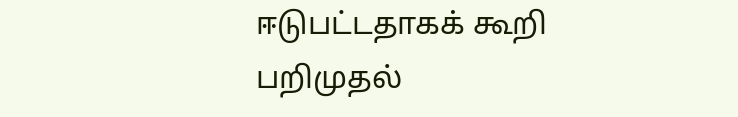ஈடுபட்டதாகக் கூறி பறிமுதல்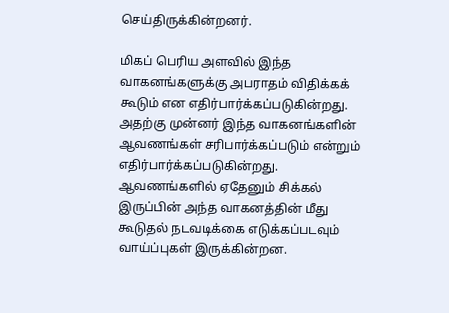செய்திருக்கின்றனர்.

மிகப் பெரிய அளவில் இந்த வாகனங்களுக்கு அபராதம் விதிக்கக் கூடும் என எதிர்பார்க்கப்படுகின்றது. அதற்கு முன்னர் இந்த வாகனங்களின் ஆவணங்கள் சரிபார்க்கப்படும் என்றும் எதிர்பார்க்கப்படுகின்றது. ஆவணங்களில் ஏதேனும் சிக்கல் இருப்பின் அந்த வாகனத்தின் மீது கூடுதல் நடவடிக்கை எடுக்கப்படவும் வாய்ப்புகள் இருக்கின்றன.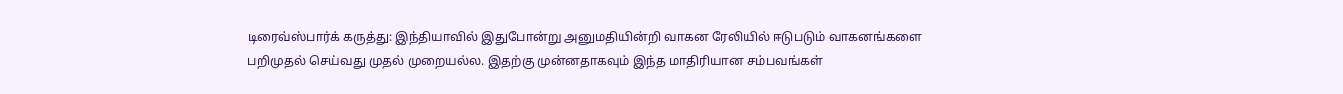டிரைவ்ஸ்பார்க் கருத்து: இந்தியாவில் இதுபோன்று அனுமதியின்றி வாகன ரேலியில் ஈடுபடும் வாகனங்களை பறிமுதல் செய்வது முதல் முறையல்ல. இதற்கு முன்னதாகவும் இந்த மாதிரியான சம்பவங்கள்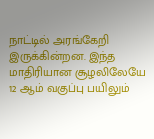நாட்டில் அரங்கேறி இருக்கின்றன. இந்த மாதிரியான சூழலிலேயே 12 ஆம் வகுப்பு பயிலும்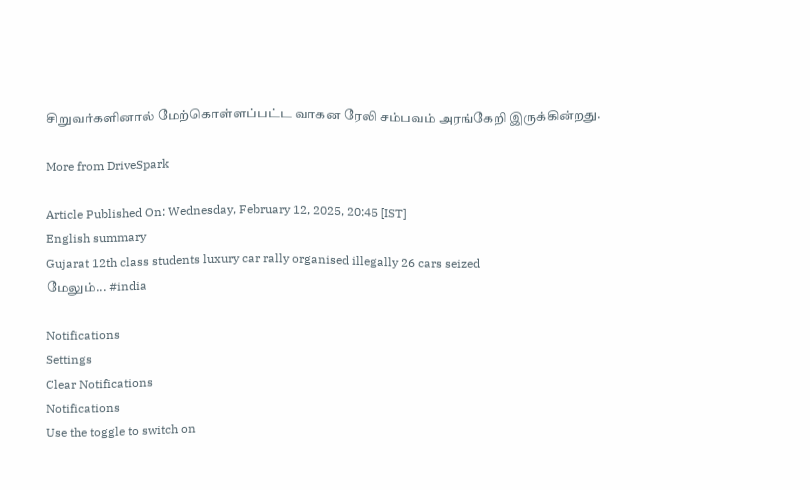சிறுவர்களினால் மேற்கொள்ளப்பட்ட வாகன ரேலி சம்பவம் அரங்கேறி இருக்கின்றது.

More from DriveSpark

Article Published On: Wednesday, February 12, 2025, 20:45 [IST]
English summary
Gujarat 12th class students luxury car rally organised illegally 26 cars seized
மேலும்... #india

Notifications
Settings
Clear Notifications
Notifications
Use the toggle to switch on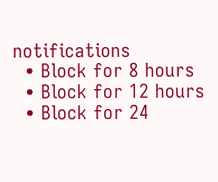notifications
  • Block for 8 hours
  • Block for 12 hours
  • Block for 24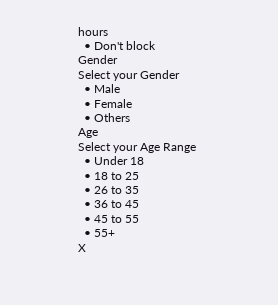hours
  • Don't block
Gender
Select your Gender
  • Male
  • Female
  • Others
Age
Select your Age Range
  • Under 18
  • 18 to 25
  • 26 to 35
  • 36 to 45
  • 45 to 55
  • 55+
X